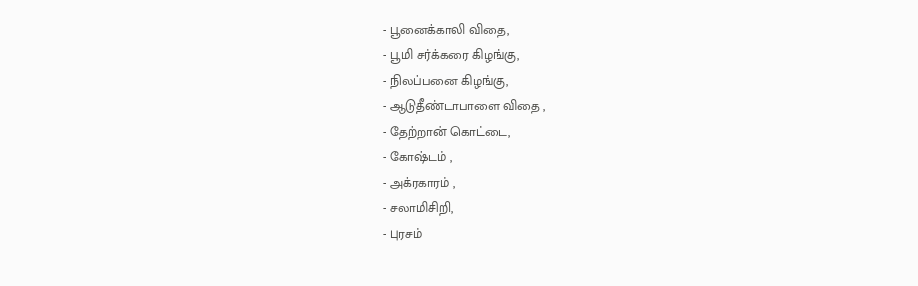- பூனைக்காலி விதை,
- பூமி சர்க்கரை கிழங்கு,
- நிலப்பனை கிழங்கு,
- ஆடுதீண்டாபாளை விதை ,
- தேற்றான் கொட்டை,
- கோஷ்டம் ,
- அக்ரகாரம் ,
- சலாமிசிறி,
- புரசம்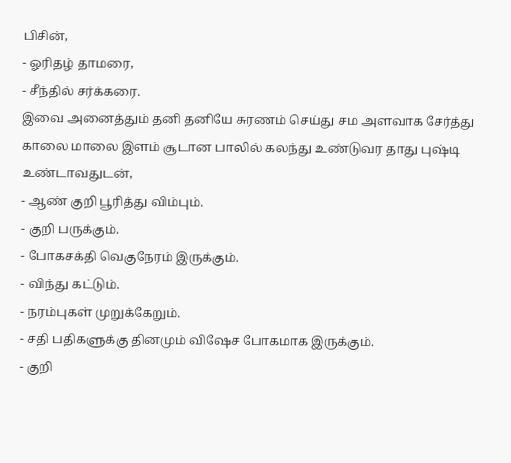பிசின்,
- ஓரிதழ் தாமரை,
- சீந்தில் சர்க்கரை.
இவை அனைத்தும் தனி தனியே சுரணம் செய்து சம அளவாக சேர்த்து காலை மாலை இளம் சூடான பாலில் கலந்து உண்டுவர தாது புஷ்டி உண்டாவதுடன்,
- ஆண் குறி பூரித்து விம்பும்.
- குறி பருக்கும்.
- போகசக்தி வெகுநேரம் இருக்கும்.
- விந்து கட்டும்.
- நரம்புகள் முறுக்கேறும்.
- சதி பதிகளுக்கு தினமும் விஷேச போகமாக இருக்கும்.
- குறி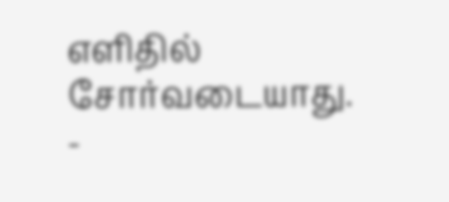எளிதில் சோர்வடையாது.
-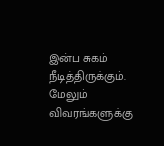இன்ப சுகம் நீடித்திருக்கும்.
மேலும் விவரங்களுக்கு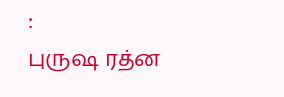:
புருஷ ரத்ன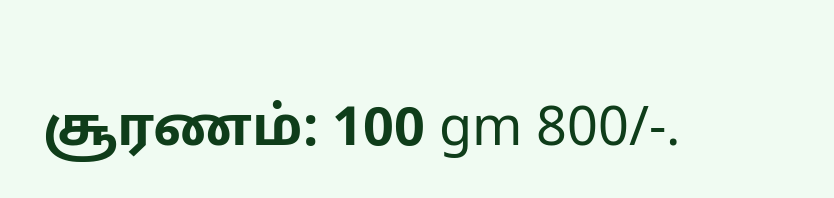சூரணம்: 100 gm 800/-.